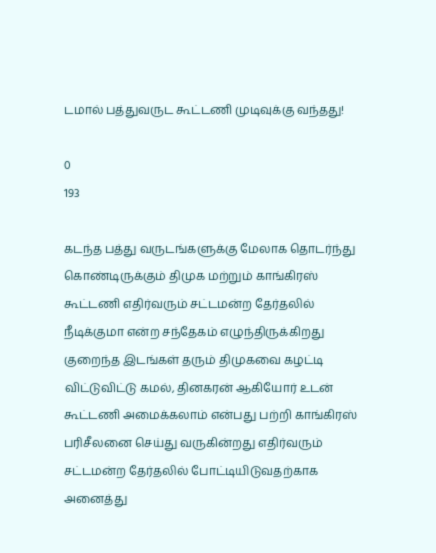டமால் பத்துவருட கூட்டணி முடிவுக்கு வந்தது!

0
193

கடந்த பத்து வருடங்களுக்கு மேலாக தொடர்ந்து கொண்டிருக்கும் திமுக மற்றும் காங்கிரஸ் கூட்டணி எதிர்வரும் சட்டமன்ற தேர்தலில் நீடிக்குமா என்ற சந்தேகம் எழுந்திருக்கிறது குறைந்த இடங்கள் தரும் திமுகவை கழட்டி விட்டுவிட்டு கமல், தினகரன் ஆகியோர் உடன் கூட்டணி அமைக்கலாம் என்பது பற்றி காங்கிரஸ் பரிசீலனை செய்து வருகின்றது எதிர்வரும் சட்டமன்ற தேர்தலில் போட்டியிடுவதற்காக அனைத்து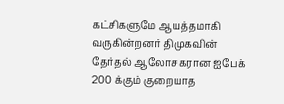கட்சிகளுமே ஆயத்தமாகி வருகின்றனர் திமுகவின் தேர்தல் ஆலோசகரான ஐபேக் 200 க்கும் குறையாத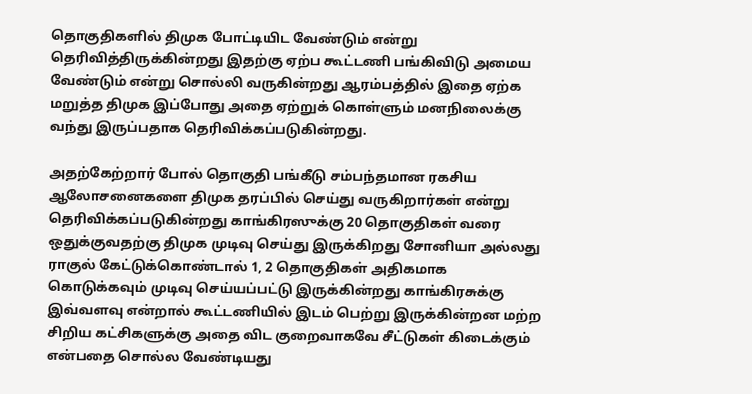தொகுதிகளில் திமுக போட்டியிட வேண்டும் என்று தெரிவித்திருக்கின்றது இதற்கு ஏற்ப கூட்டணி பங்கிவிடு அமைய வேண்டும் என்று சொல்லி வருகின்றது ஆரம்பத்தில் இதை ஏற்க மறுத்த திமுக இப்போது அதை ஏற்றுக் கொள்ளும் மனநிலைக்கு வந்து இருப்பதாக தெரிவிக்கப்படுகின்றது.

அதற்கேற்றார் போல் தொகுதி பங்கீடு சம்பந்தமான ரகசிய ஆலோசனைகளை திமுக தரப்பில் செய்து வருகிறார்கள் என்று தெரிவிக்கப்படுகின்றது காங்கிரஸுக்கு 20 தொகுதிகள் வரை ஒதுக்குவதற்கு திமுக முடிவு செய்து இருக்கிறது சோனியா அல்லது ராகுல் கேட்டுக்கொண்டால் 1, 2 தொகுதிகள் அதிகமாக கொடுக்கவும் முடிவு செய்யப்பட்டு இருக்கின்றது காங்கிரசுக்கு இவ்வளவு என்றால் கூட்டணியில் இடம் பெற்று இருக்கின்றன மற்ற சிறிய கட்சிகளுக்கு அதை விட குறைவாகவே சீட்டுகள் கிடைக்கும் என்பதை சொல்ல வேண்டியது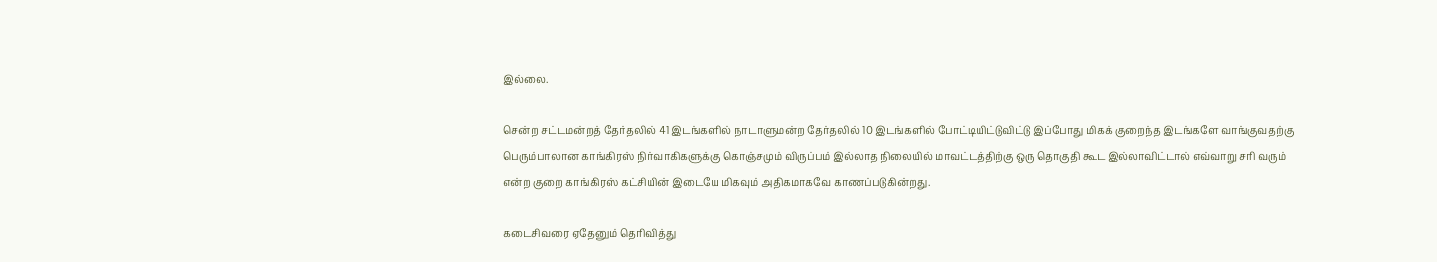இல்லை.

சென்ற சட்டமன்றத் தேர்தலில் 41 இடங்களில் நாடாளுமன்ற தேர்தலில் 10 இடங்களில் போட்டியிட்டுவிட்டு இப்போது மிகக் குறைந்த இடங்களே வாங்குவதற்கு பெரும்பாலான காங்கிரஸ் நிர்வாகிகளுக்கு கொஞ்சமும் விருப்பம் இல்லாத நிலையில் மாவட்டத்திற்கு ஒரு தொகுதி கூட இல்லாவிட்டால் எவ்வாறு சரி வரும் என்ற குறை காங்கிரஸ் கட்சியின் இடையே மிகவும் அதிகமாகவே காணப்படுகின்றது.

கடைசிவரை ஏதேனும் தெரிவித்து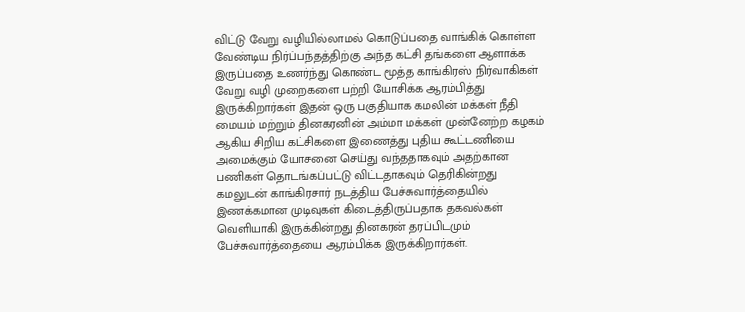விட்டு வேறு வழியில்லாமல் கொடுப்பதை வாங்கிக் கொள்ள வேண்டிய நிர்ப்பந்தத்திற்கு அந்த கட்சி தங்களை ஆளாக்க இருப்பதை உணர்ந்து கொண்ட மூத்த காங்கிரஸ் நிர்வாகிகள் வேறு வழி முறைகளை பற்றி யோசிக்க ஆரம்பித்து இருக்கிறார்கள் இதன் ஒரு பகுதியாக கமலின் மக்கள் நீதி மையம் மற்றும் தினகரனின் அம்மா மக்கள் முன்னேற்ற கழகம் ஆகிய சிறிய கட்சிகளை இணைத்து புதிய கூட்டணியை அமைக்கும் யோசனை செய்து வந்ததாகவும் அதற்கான பணிகள் தொடங்கப்பட்டு விட்டதாகவும் தெரிகின்றது கமலுடன் காங்கிரசார் நடத்திய பேச்சுவார்த்தையில் இணக்கமான முடிவுகள் கிடைத்திருப்பதாக தகவல்கள் வெளியாகி இருக்கின்றது தினகரன் தரப்பிடமும் பேச்சுவார்த்தையை ஆரம்பிக்க இருக்கிறார்கள்.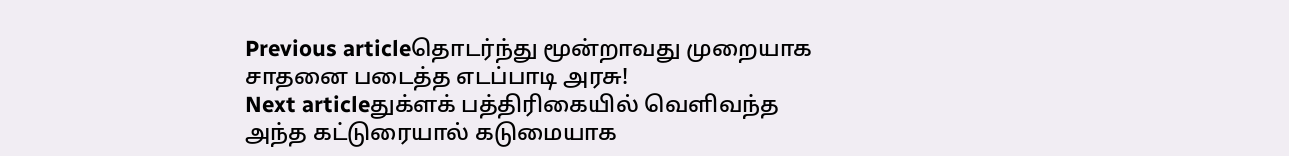Previous articleதொடர்ந்து மூன்றாவது முறையாக சாதனை படைத்த எடப்பாடி அரசு!
Next articleதுக்ளக் பத்திரிகையில் வெளிவந்த அந்த கட்டுரையால் கடுமையாக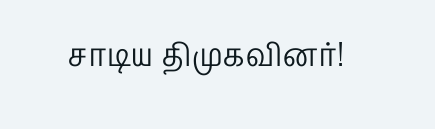சாடிய திமுகவினர்!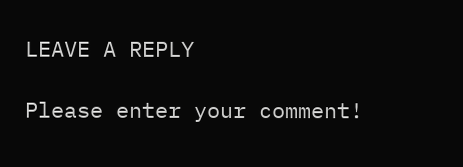LEAVE A REPLY

Please enter your comment!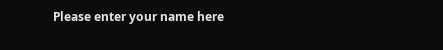Please enter your name here